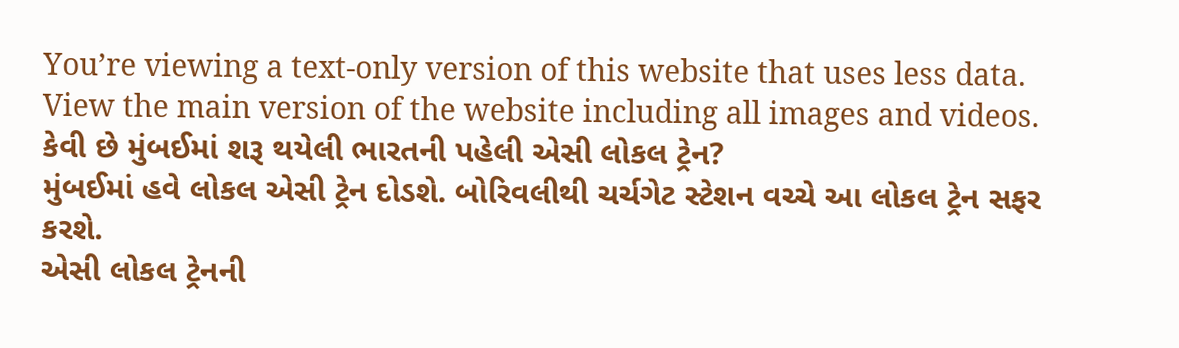You’re viewing a text-only version of this website that uses less data. View the main version of the website including all images and videos.
કેવી છે મુંબઈમાં શરૂ થયેલી ભારતની પહેલી એસી લોકલ ટ્રેન?
મુંબઈમાં હવે લોકલ એસી ટ્રેન દોડશે. બોરિવલીથી ચર્ચગેટ સ્ટેશન વચ્ચે આ લોકલ ટ્રેન સફર કરશે.
એસી લોકલ ટ્રેનની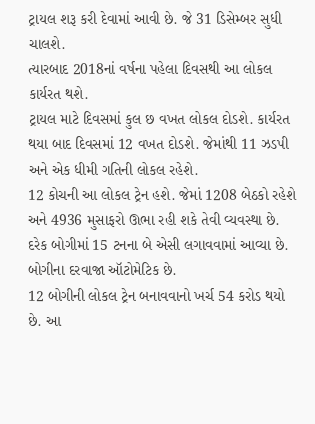ટ્રાયલ શરૂ કરી દેવામાં આવી છે. જે 31 ડિસેમ્બર સુધી ચાલશે.
ત્યારબાદ 2018નાં વર્ષના પહેલા દિવસથી આ લોકલ કાર્યરત થશે.
ટ્રાયલ માટે દિવસમાં કુલ છ વખત લોકલ દોડશે. કાર્યરત થયા બાદ દિવસમાં 12 વખત દોડશે. જેમાંથી 11 ઝડપી અને એક ધીમી ગતિની લોકલ રહેશે.
12 કોચની આ લોકલ ટ્રેન હશે. જેમાં 1208 બેઠકો રહેશે અને 4936 મુસાફરો ઊભા રહી શકે તેવી વ્યવસ્થા છે.
દરેક બોગીમાં 15 ટનના બે એસી લગાવવામાં આવ્યા છે. બોગીના દરવાજા ઑટોમેટિક છે.
12 બોગીની લોકલ ટ્રેન બનાવવાનો ખર્ચ 54 કરોડ થયો છે. આ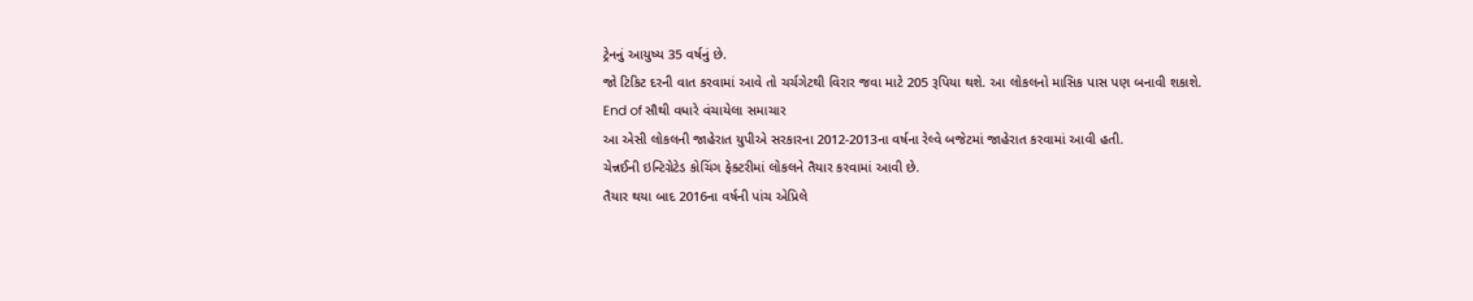ટ્રેનનું આયુષ્ય 35 વર્ષનું છે.
જો ટિકિટ દરની વાત કરવામાં આવે તો ચર્ચગેટથી વિરાર જવા માટે 205 રૂપિયા થશે. આ લોકલનો માસિક પાસ પણ બનાવી શકાશે.
End of સૌથી વધારે વંચાયેલા સમાચાર
આ એસી લોકલની જાહેરાત યુપીએ સરકારના 2012-2013ના વર્ષના રેલ્વે બજેટમાં જાહેરાત કરવામાં આવી હતી.
ચેન્નઈની ઇન્ટિગ્રેટેડ કોચિંગ ફેક્ટરીમાં લોકલને તૈયાર કરવામાં આવી છે.
તૈયાર થયા બાદ 2016ના વર્ષની પાંચ એપ્રિલે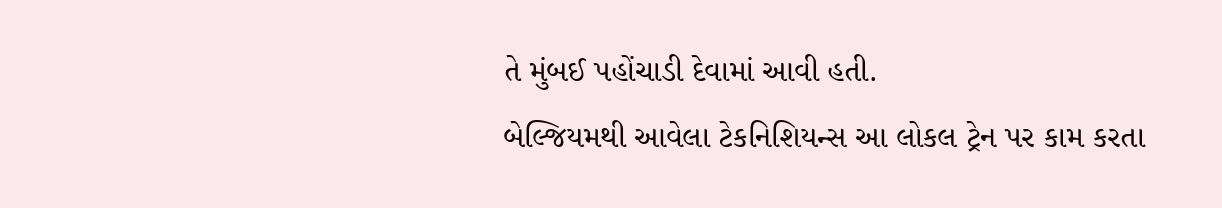તે મુંબઈ પહોંચાડી દેવામાં આવી હતી.
બેલ્જિયમથી આવેલા ટેકનિશિયન્સ આ લોકલ ટ્રેન પર કામ કરતા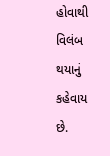હોવાથી વિલંબ થયાનું કહેવાય છે.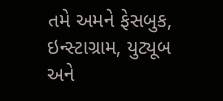તમે અમને ફેસબુક, ઇન્સ્ટાગ્રામ, યુટ્યૂબ અને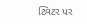ટ્વિટર પર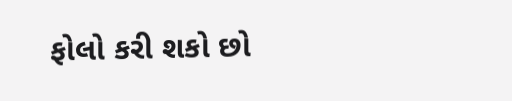ફોલો કરી શકો છો